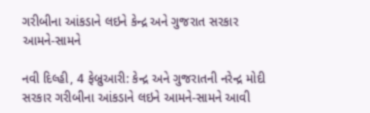ગરીબીના આંકડાને લઇને કેન્દ્ર અને ગુજરાત સરકાર આમને-સામને

નવી દિલ્હી, 4 ફેબ્રુઆરી: કેન્દ્ર અને ગુજરાતની નરેન્દ્ર મોદી સરકાર ગરીબીના આંકડાને લઇને આમને-સામને આવી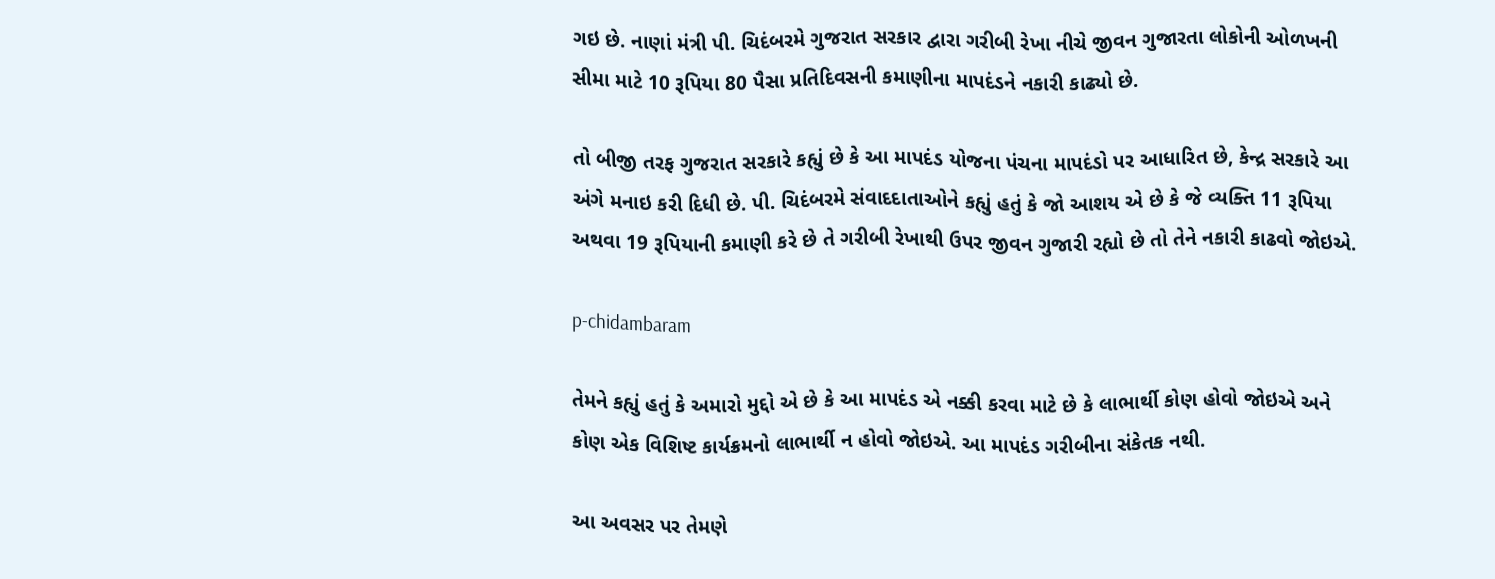ગઇ છે. નાણાં મંત્રી પી. ચિદંબરમે ગુજરાત સરકાર દ્વારા ગરીબી રેખા નીચે જીવન ગુજારતા લોકોની ઓળખની સીમા માટે 10 રૂપિયા 80 પૈસા પ્રતિદિવસની કમાણીના માપદંડને નકારી કાઢ્યો છે.

તો બીજી તરફ ગુજરાત સરકારે કહ્યું છે કે આ માપદંડ યોજના પંચના માપદંડો પર આધારિત છે, કેન્દ્ર સરકારે આ અંગે મનાઇ કરી દિધી છે. પી. ચિદંબરમે સંવાદદાતાઓને કહ્યું હતું કે જો આશય એ છે કે જે વ્યક્તિ 11 રૂપિયા અથવા 19 રૂપિયાની કમાણી કરે છે તે ગરીબી રેખાથી ઉપર જીવન ગુજારી રહ્યો છે તો તેને નકારી કાઢવો જોઇએ.

p-chidambaram

તેમને કહ્યું હતું કે અમારો મુદ્દો એ છે કે આ માપદંડ એ નક્કી કરવા માટે છે કે લાભાર્થી કોણ હોવો જોઇએ અને કોણ એક વિશિષ્ટ કાર્યક્રમનો લાભાર્થી ન હોવો જોઇએ. આ માપદંડ ગરીબીના સંકેતક નથી.

આ અવસર પર તેમણે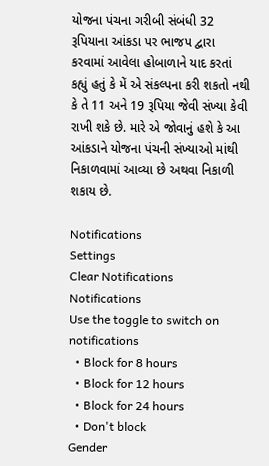યોજના પંચના ગરીબી સંબંધી 32 રૂપિયાના આંકડા પર ભાજપ દ્વારા કરવામાં આવેલા હોબાળાને યાદ કરતાં કહ્યું હતું કે મેં એ સંકલ્પના કરી શકતો નથી કે તે 11 અને 19 રૂપિયા જેવી સંખ્યા કેવી રાખી શકે છે. મારે એ જોવાનું હશે કે આ આંકડાને યોજના પંચની સંખ્યાઓ માંથી નિકાળવામાં આવ્યા છે અથવા નિકાળી શકાય છે.

Notifications
Settings
Clear Notifications
Notifications
Use the toggle to switch on notifications
  • Block for 8 hours
  • Block for 12 hours
  • Block for 24 hours
  • Don't block
Gender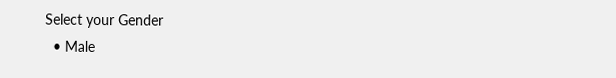Select your Gender
  • Male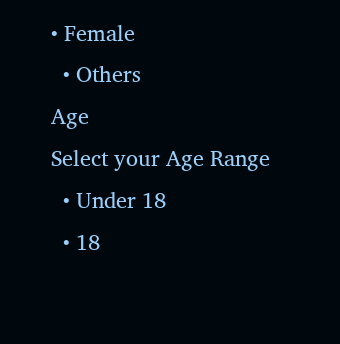• Female
  • Others
Age
Select your Age Range
  • Under 18
  • 18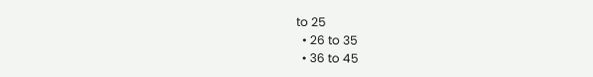to 25
  • 26 to 35
  • 36 to 45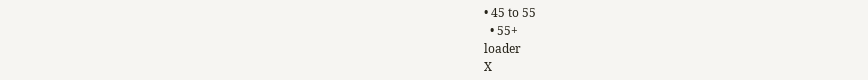• 45 to 55
  • 55+
loader
X